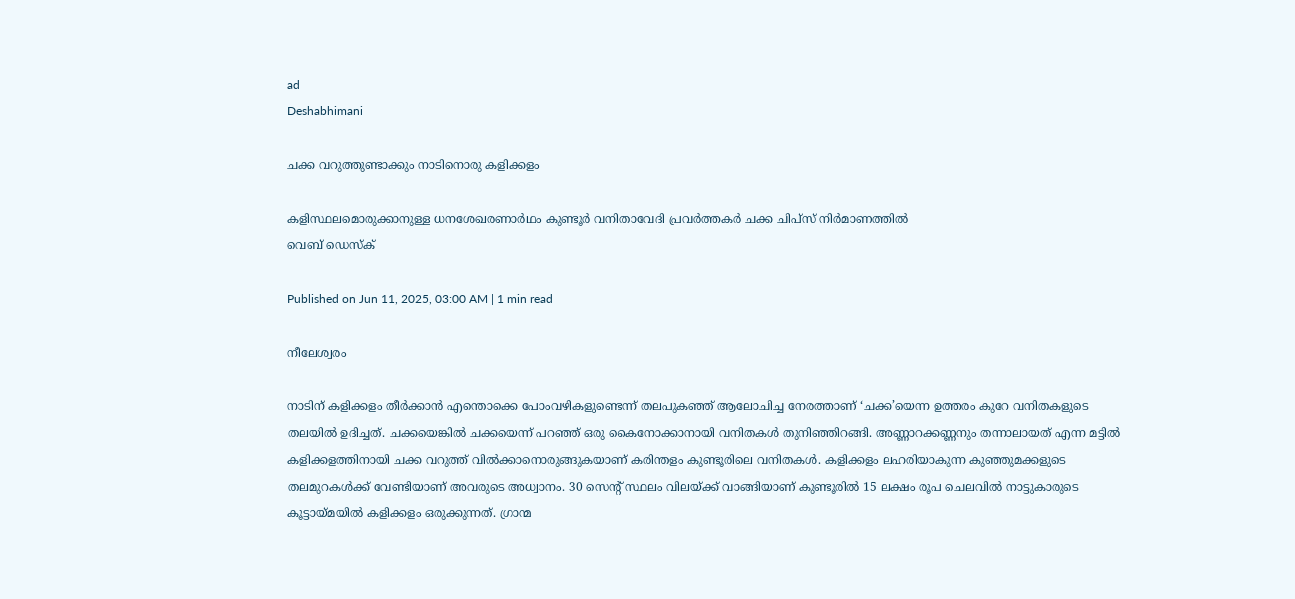ad
Deshabhimani

ചക്ക വറുത്തുണ്ടാക്കും നാടിനൊരു കളിക്കളം

കളിസ്ഥലമൊരുക്കാനുള്ള ധനശേഖരണാർഥം കുണ്ടൂർ വനിതാവേദി പ്രവർത്തകർ ചക്ക ചിപ്സ് നിർമാണത്തിൽ
വെബ് ഡെസ്ക്

Published on Jun 11, 2025, 03:00 AM | 1 min read

നീലേശ്വരം

നാടിന്‌ കളിക്കളം തീർക്കാൻ എന്തൊക്കെ പോംവഴികളുണ്ടെന്ന്‌ തലപുകഞ്ഞ്‌ ആലോചിച്ച നേരത്താണ്‌ ‘ചക്ക’യെന്ന ഉത്തരം കുറേ വനിതകളുടെ തലയിൽ ഉദിച്ചത്‌. ചക്കയെങ്കിൽ ചക്കയെന്ന്‌ പറഞ്ഞ്‌ ഒരു കൈനോക്കാനായി വനിതകൾ തുനിഞ്ഞിറങ്ങി. അണ്ണാറക്കണ്ണനും തന്നാലായത്‌ എന്ന മട്ടിൽ കളിക്കളത്തിനായി ചക്ക വറുത്ത്‌ വിൽക്കാനൊരുങ്ങുകയാണ്‌ കരിന്തളം കുണ്ടൂരിലെ വനിതകൾ. കളിക്കളം ലഹരിയാകുന്ന കുഞ്ഞുമക്കളുടെ തലമുറകൾക്ക്‌ വേണ്ടിയാണ്‌ അവരുടെ അധ്വാനം. 30 സെന്റ് സ്ഥലം വിലയ്ക്ക് വാങ്ങിയാണ് കുണ്ടൂരിൽ 15 ലക്ഷം രൂപ ചെലവിൽ നാട്ടുകാരുടെ കൂട്ടായ്മയിൽ കളിക്കളം ഒരുക്കുന്നത്. ഗ്രാന്മ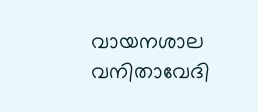വായനശാല വനിതാവേദി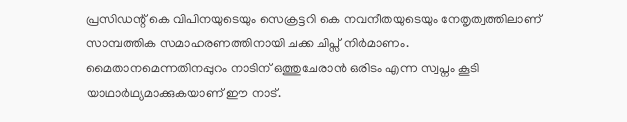പ്രസിഡന്റ്‌ കെ വിപിനയുടെയും സെക്രട്ടറി കെ നവനീതയുടെയും നേതൃത്വത്തിലാണ് സാമ്പത്തിക സമാഹരണത്തിനായി ചക്ക ചിപ്സ് നിർമാണം. മൈതാനമെന്നതിനപ്പുറം നാടിന് ഒത്തുചേരാൻ ഒരിടം എന്ന സ്വപ്നം കൂടി യാഥാർഥ്യമാക്കുകയാണ് ഈ നാട്‌.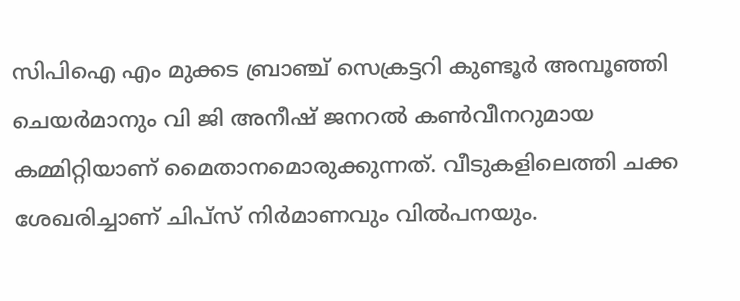സിപിഐ എം മുക്കട ബ്രാഞ്ച് സെക്രട്ടറി കുണ്ടൂർ അമ്പൂഞ്ഞി ചെയർമാനും വി ജി അനീഷ് ജനറൽ കൺവീനറുമായ കമ്മിറ്റിയാണ് മൈതാനമൊരുക്കുന്നത്. വീടുകളിലെത്തി ചക്ക ശേഖരിച്ചാണ്‌ ചിപ്സ് നിർമാണവും വിൽപനയും.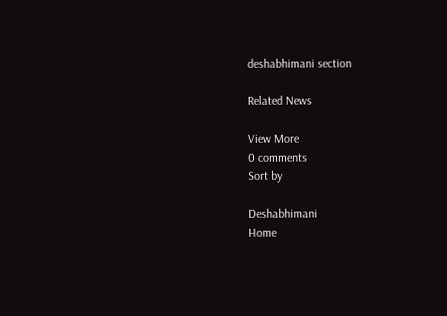deshabhimani section

Related News

View More
0 comments
Sort by

Deshabhimani
Home